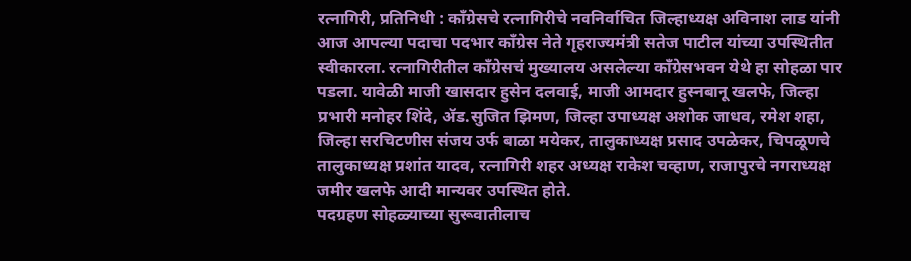रत्नागिरी, प्रतिनिधी : काँग्रेसचे रत्नागिरीचे नवनिर्वाचित जिल्हाध्यक्ष अविनाश लाड यांनी आज आपल्या पदाचा पदभार काँग्रेस नेते गृहराज्यमंत्री सतेज पाटील यांच्या उपस्थितीत स्वीकारला. रत्नागिरीतील काँग्रेसचं मुख्यालय असलेल्या काँग्रेसभवन येथे हा सोहळा पार पडला. यावेळी माजी खासदार हुसेन दलवाई, माजी आमदार हुस्नबानू खलफे, जिल्हा प्रभारी मनोहर शिंदे, ॲड.सुजित झिमण, जिल्हा उपाध्यक्ष अशोक जाधव, रमेश शहा, जिल्हा सरचिटणीस संजय उर्फ बाळा मयेकर, तालुकाध्यक्ष प्रसाद उपळेकर, चिपळूणचे तालुकाध्यक्ष प्रशांत यादव, रत्नागिरी शहर अध्यक्ष राकेश चव्हाण, राजापुरचे नगराध्यक्ष जमीर खलफे आदी मान्यवर उपस्थित होते.
पदग्रहण सोहळ्याच्या सुरूवातीलाच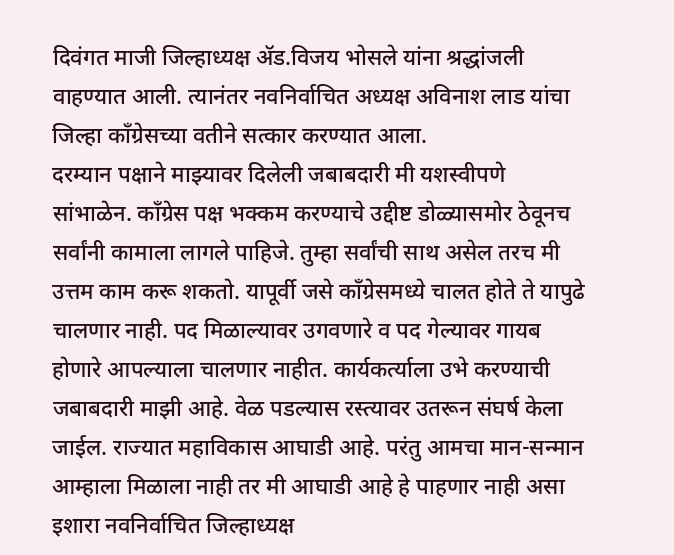दिवंगत माजी जिल्हाध्यक्ष ॲड.विजय भोसले यांना श्रद्धांजली वाहण्यात आली. त्यानंतर नवनिर्वाचित अध्यक्ष अविनाश लाड यांचा जिल्हा काँग्रेसच्या वतीने सत्कार करण्यात आला.
दरम्यान पक्षाने माझ्यावर दिलेली जबाबदारी मी यशस्वीपणे सांभाळेन. काँग्रेस पक्ष भक्कम करण्याचे उद्दीष्ट डोळ्यासमोर ठेवूनच सर्वांनी कामाला लागले पाहिजे. तुम्हा सर्वांची साथ असेल तरच मी उत्तम काम करू शकतो. यापूर्वी जसे काँग्रेसमध्ये चालत होते ते यापुढे चालणार नाही. पद मिळाल्यावर उगवणारे व पद गेल्यावर गायब होणारे आपल्याला चालणार नाहीत. कार्यकर्त्याला उभे करण्याची जबाबदारी माझी आहे. वेळ पडल्यास रस्त्यावर उतरून संघर्ष केला जाईल. राज्यात महाविकास आघाडी आहे. परंतु आमचा मान-सन्मान आम्हाला मिळाला नाही तर मी आघाडी आहे हे पाहणार नाही असा इशारा नवनिर्वाचित जिल्हाध्यक्ष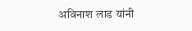अविनाश लाड यांनी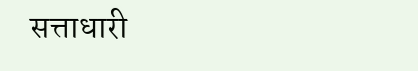सत्ताधारी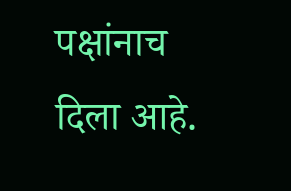पक्षांनाच दिला आहे.